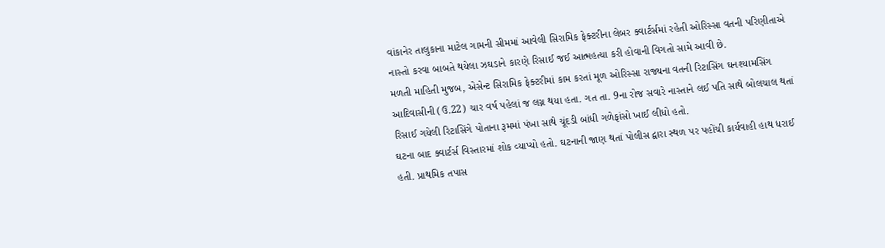વાંકાનેર તાલુકાના માટેલ ગામની સીમમાં આવેલી સિરામિક ફેક્ટરીના લેબર ક્વાર્ટર્સમાં રહેતી ઓરિસ્સા વતની પરિણીતાએ નાસ્તો કરવા બાબતે થયેલા ઝઘડાને કારણે રિસાઈ જઈ આત્મહત્યા કરી હોવાની વિગતો સામે આવી છે.
મળતી માહિતી મુજબ, એસેન્ટ સિરામિક ફેક્ટરીમાં કામ કરતાં મૂળ ઓરિસ્સા રાજ્યના વતની રિટાસિંગ ઘનશ્યામસિંગ આદિવાસીની (ઉ.22) ચાર વર્ષ પહેલાં જ લગ્ન થયા હતા. ગત તા. 9ના રોજ સવારે નાસ્તાને લઈ પતિ સાથે બોલચાલ થતાં રિસાઈ ગયેલી રિટાસિંગે પોતાના રૂમમાં પંખા સાથે ચૂંદડી બાંધી ગળેફાંસો ખાઈ લીધો હતો.
ઘટના બાદ ક્વાર્ટર્સ વિસ્તારમાં શોક વ્યાપ્યો હતો. ઘટનાની જાણ થતાં પોલીસ દ્વારા સ્થળ પર પહોંચી કાર્યવાહી હાથ ધરાઈ હતી. પ્રાથમિક તપાસ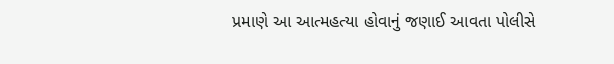પ્રમાણે આ આત્મહત્યા હોવાનું જણાઈ આવતા પોલીસે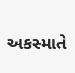અકસ્માતે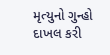મૃત્યુનો ગુન્હો દાખલ કરી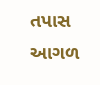તપાસ આગળ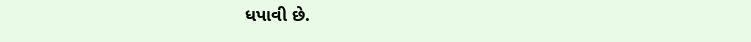ધપાવી છે.